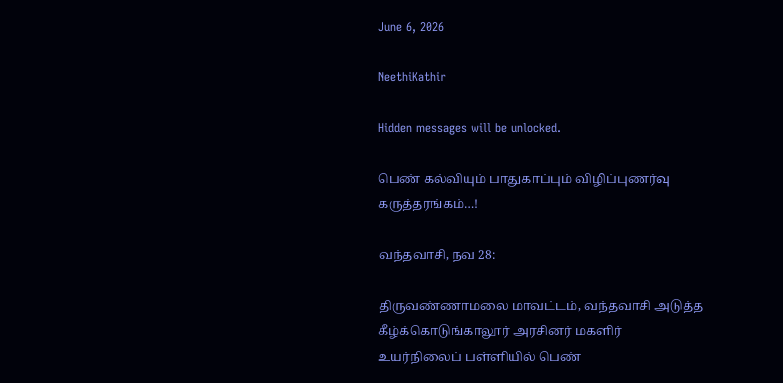June 6, 2026

NeethiKathir

Hidden messages will be unlocked.

பெண் கல்வியும் பாதுகாப்பும் விழிப்புணர்வு கருத்தரங்கம்…!

வந்தவாசி, நவ 28:

திருவண்ணாமலை மாவட்டம், வந்தவாசி அடுத்த கீழ்க்கொடுங்காலூர் அரசினர் மகளிர் உயர்நிலைப் பள்ளியில் பெண்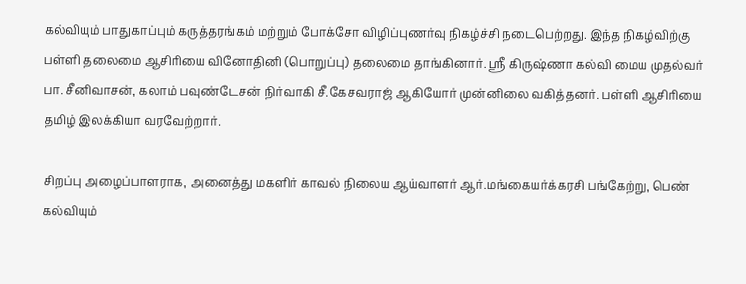கல்வியும் பாதுகாப்பும் கருத்தரங்கம் மற்றும் போக்சோ விழிப்புணர்வு நிகழ்ச்சி நடைபெற்றது. இந்த நிகழ்விற்கு பள்ளி தலைமை ஆசிரியை வினோதினி (பொறுப்பு) தலைமை தாங்கினார். ஸ்ரீ கிருஷ்ணா கல்வி மைய முதல்வர் பா. சீனிவாசன், கலாம் பவுண்டேசன் நிர்வாகி சீ.கேசவராஜ் ஆகியோர் முன்னிலை வகித்தனர். பள்ளி ஆசிரியை தமிழ் இலக்கியா வரவேற்றார்.

சிறப்பு அழைப்பாளராக, அனைத்து மகளிர் காவல் நிலைய ஆய்வாளர் ஆர்.மங்கையர்க்கரசி பங்கேற்று, பெண் கல்வியும்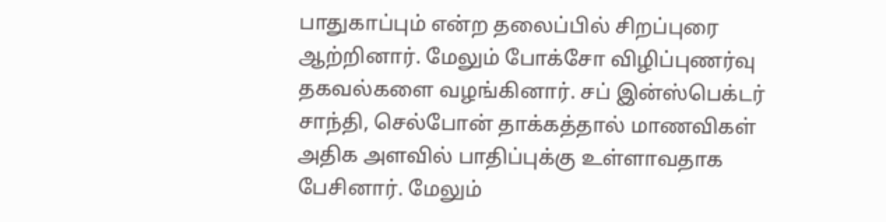பாதுகாப்பும் என்ற தலைப்பில் சிறப்புரை ஆற்றினார். மேலும் போக்சோ விழிப்புணர்வு தகவல்களை வழங்கினார். சப் இன்ஸ்பெக்டர் சாந்தி, செல்போன் தாக்கத்தால் மாணவிகள் அதிக அளவில் பாதிப்புக்கு உள்ளாவதாக பேசினார். மேலும்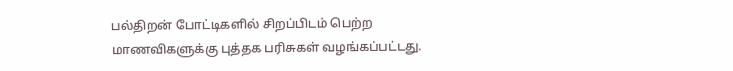பல்திறன் போட்டிகளில் சிறப்பிடம் பெற்ற மாணவிகளுக்கு புத்தக பரிசுகள் வழங்கப்பட்டது.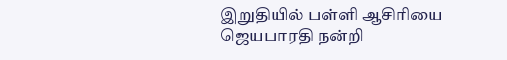இறுதியில் பள்ளி ஆசிரியை ஜெயபாரதி நன்றி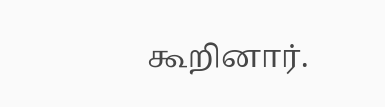கூறினார்.